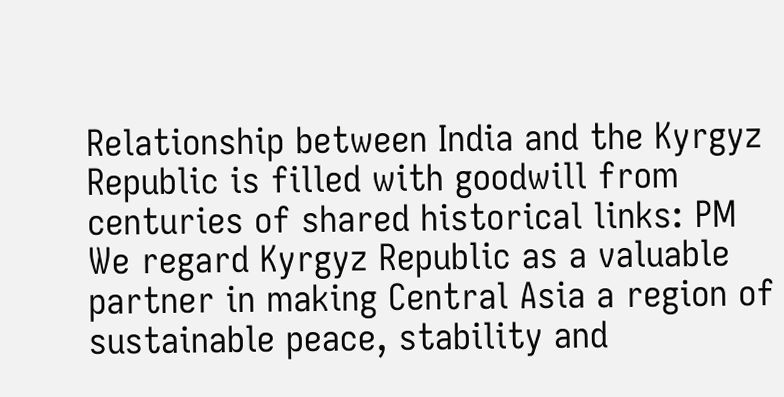Relationship between India and the Kyrgyz Republic is filled with goodwill from centuries of shared historical links: PM
We regard Kyrgyz Republic as a valuable partner in making Central Asia a region of sustainable peace, stability and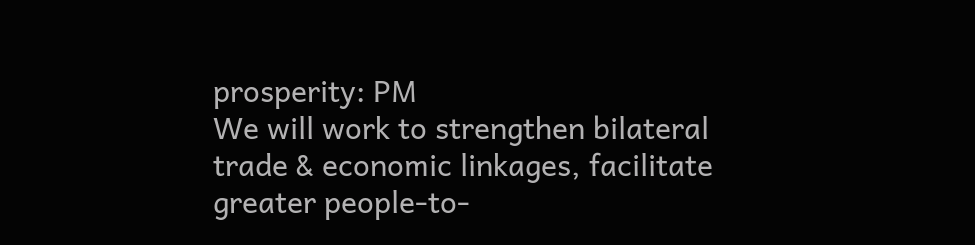prosperity: PM
We will work to strengthen bilateral trade & economic linkages, facilitate greater people-to-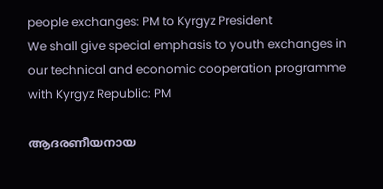people exchanges: PM to Kyrgyz President
We shall give special emphasis to youth exchanges in our technical and economic cooperation programme with Kyrgyz Republic: PM

ആദരണീയനായ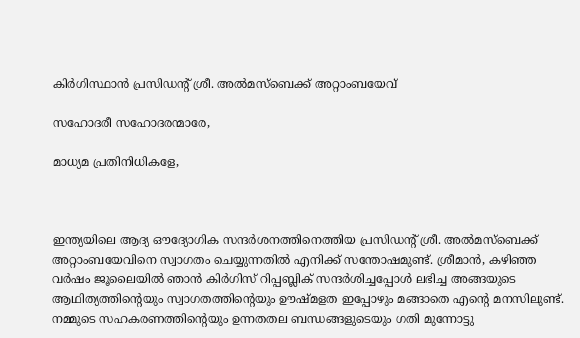കിര്‍ഗിസ്ഥാന്‍ പ്രസിഡന്റ് ശ്രീ. അല്‍മസ്‌ബെക്ക് അറ്റാംബയേവ്

സഹോദരീ സഹോദരന്മാരേ,

മാധ്യമ പ്രതിനിധികളേ,



ഇന്ത്യയിലെ ആദ്യ ഔദ്യോഗിക സന്ദര്‍ശനത്തിനെത്തിയ പ്രസിഡന്റ് ശ്രീ. അല്‍മസ്‌ബെക്ക് അറ്റാംബയേവിനെ സ്വാഗതം ചെയ്യുന്നതില്‍ എനിക്ക് സന്തോഷമുണ്ട്. ശ്രീമാന്‍, കഴിഞ്ഞ വര്‍ഷം ജൂലൈയില്‍ ഞാന്‍ കിര്‍ഗിസ് റിപ്പബ്ലിക് സന്ദര്‍ശിച്ചപ്പോള്‍ ലഭിച്ച അങ്ങയുടെ ആഥിത്യത്തിന്റെയും സ്വാഗതത്തിന്റെയും ഊഷ്മളത ഇപ്പോഴും മങ്ങാതെ എന്റെ മനസിലുണ്ട്. നമ്മുടെ സഹകരണത്തിന്റെയും ഉന്നതതല ബന്ധങ്ങളുടെയും ഗതി മുന്നോട്ടു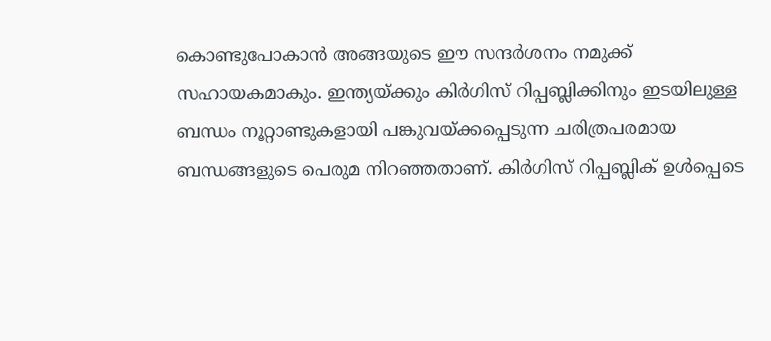കൊണ്ടുപോകാന്‍ അങ്ങയുടെ ഈ സന്ദര്‍ശനം നമുക്ക് സഹായകമാകും. ഇന്ത്യയ്ക്കും കിര്‍ഗിസ് റിപ്പബ്ലിക്കിനും ഇടയിലുള്ള ബന്ധം നൂറ്റാണ്ടുകളായി പങ്കുവയ്ക്കപ്പെടുന്ന ചരിത്രപരമായ ബന്ധങ്ങളുടെ പെരുമ നിറഞ്ഞതാണ്. കിര്‍ഗിസ് റിപ്പബ്ലിക് ഉള്‍പ്പെടെ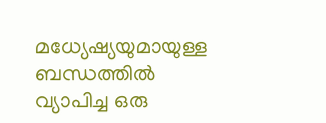മധ്യേഷ്യയുമായുള്ള ബന്ധത്തില്‍ വ്യാപിച്ച ഒരു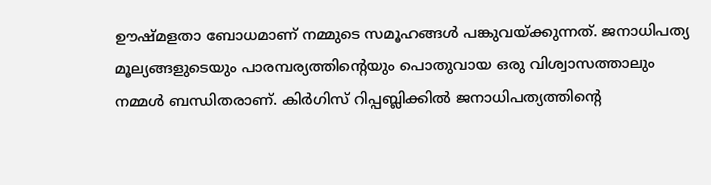ഊഷ്മളതാ ബോധമാണ് നമ്മുടെ സമൂഹങ്ങള്‍ പങ്കുവയ്ക്കുന്നത്. ജനാധിപത്യ മൂല്യങ്ങളുടെയും പാരമ്പര്യത്തിന്റെയും പൊതുവായ ഒരു വിശ്വാസത്താലും നമ്മള്‍ ബന്ധിതരാണ്. കിര്‍ഗിസ് റിപ്പബ്ലിക്കില്‍ ജനാധിപത്യത്തിന്റെ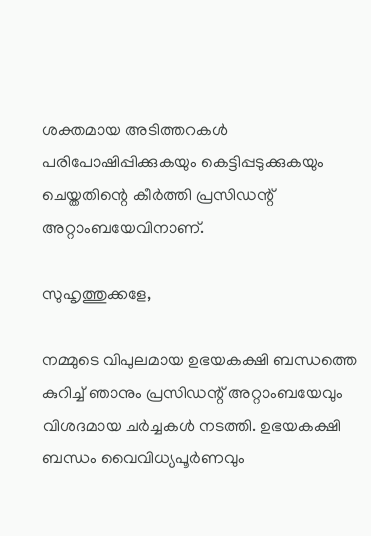ശക്തമായ അടിത്തറകള്‍ പരിപോഷിപ്പിക്കുകയും കെട്ടിപ്പടുക്കുകയും ചെയ്തതിന്റെ കീര്‍ത്തി പ്രസിഡന്റ് അറ്റാംബയേവിനാണ്.

സുഹൃത്തുക്കളേ,

നമ്മുടെ വിപുലമായ ഉഭയകക്ഷി ബന്ധത്തെ കുറിച്ച് ഞാനും പ്രസിഡന്റ് അറ്റാംബയേവും വിശദമായ ചര്‍ച്ചകള്‍ നടത്തി. ഉഭയകക്ഷി ബന്ധം വൈവിധ്യപൂര്‍ണവും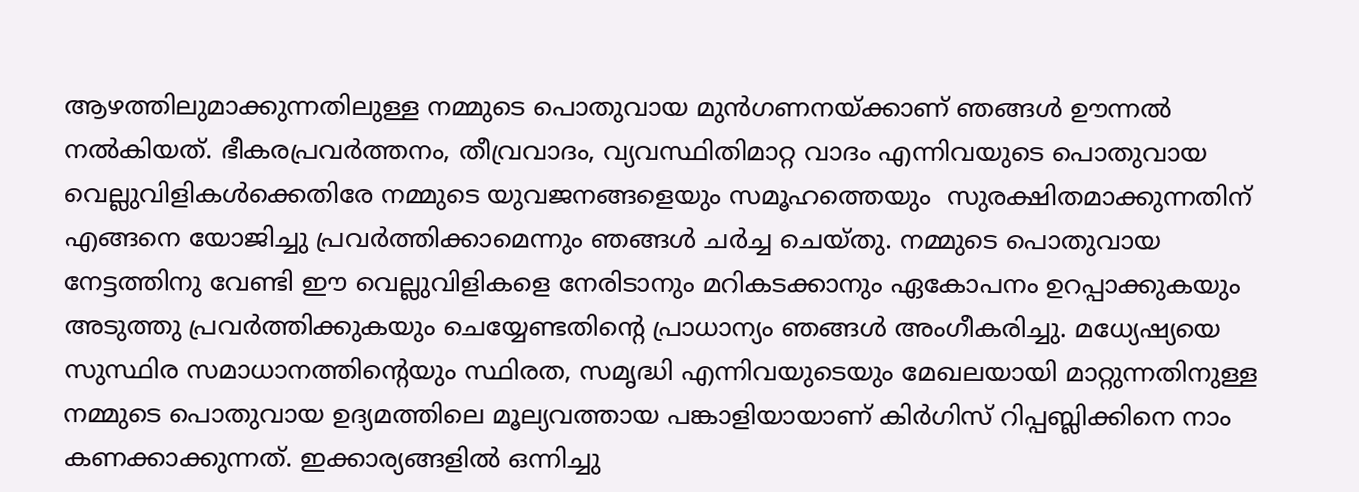ആഴത്തിലുമാക്കുന്നതിലുള്ള നമ്മുടെ പൊതുവായ മുന്‍ഗണനയ്ക്കാണ് ഞങ്ങള്‍ ഊന്നല്‍ നല്‍കിയത്. ഭീകരപ്രവര്‍ത്തനം, തീവ്രവാദം, വ്യവസ്ഥിതിമാറ്റ വാദം എന്നിവയുടെ പൊതുവായ വെല്ലുവിളികള്‍ക്കെതിരേ നമ്മുടെ യുവജനങ്ങളെയും സമൂഹത്തെയും  സുരക്ഷിതമാക്കുന്നതിന് എങ്ങനെ യോജിച്ചു പ്രവര്‍ത്തിക്കാമെന്നും ഞങ്ങള്‍ ചര്‍ച്ച ചെയ്തു. നമ്മുടെ പൊതുവായ നേട്ടത്തിനു വേണ്ടി ഈ വെല്ലുവിളികളെ നേരിടാനും മറികടക്കാനും ഏകോപനം ഉറപ്പാക്കുകയും  അടുത്തു പ്രവര്‍ത്തിക്കുകയും ചെയ്യേണ്ടതിന്റെ പ്രാധാന്യം ഞങ്ങള്‍ അംഗീകരിച്ചു. മധ്യേഷ്യയെ സുസ്ഥിര സമാധാനത്തിന്റെയും സ്ഥിരത, സമൃദ്ധി എന്നിവയുടെയും മേഖലയായി മാറ്റുന്നതിനുള്ള നമ്മുടെ പൊതുവായ ഉദ്യമത്തിലെ മൂല്യവത്തായ പങ്കാളിയായാണ് കിര്‍ഗിസ് റിപ്പബ്ലിക്കിനെ നാം കണക്കാക്കുന്നത്. ഇക്കാര്യങ്ങളില്‍ ഒന്നിച്ചു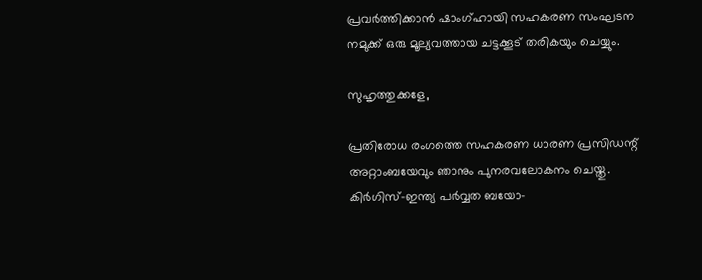പ്രവര്‍ത്തിക്കാന്‍ ഷാംഗ്ഹായി സഹകരണ സംഘടന നമുക്ക് ഒരു മൂല്യവത്തായ ചട്ടക്കൂട് തരികയും ചെയ്യും.

സുഹൃത്തുക്കളേ,

പ്രതിരോധ രംഗത്തെ സഹകരണ ധാരണ പ്രസിഡന്റ് അറ്റാംബയേവും ഞാനും പുനരവലോകനം ചെയ്തു. കിര്‍ഗിസ്-ഇന്ത്യ പര്‍വ്വത ബയോ-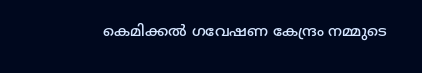കെമിക്കല്‍ ഗവേഷണ കേന്ദ്രം നമ്മുടെ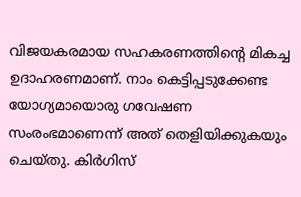വിജയകരമായ സഹകരണത്തിന്റെ മികച്ച ഉദാഹരണമാണ്. നാം കെട്ടിപ്പടുക്കേണ്ട യോഗ്യമായൊരു ഗവേഷണ സംരംഭമാണെന്ന് അത് തെളിയിക്കുകയും ചെയ്തു. കിര്‍ഗിസ്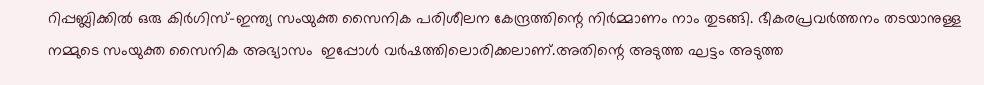റിപ്പബ്ലിക്കില്‍ ഒരു കിര്‍ഗിസ്-ഇന്ത്യ സംയുക്ത സൈനിക പരിശീലന കേന്ദ്രത്തിന്റെ നിര്‍മ്മാണം നാം തുടങ്ങി. ഭീകരപ്രവര്‍ത്തനം തടയാനുള്ള നമ്മുടെ സംയുക്ത സൈനിക അഭ്യാസം  ഇപ്പോള്‍ വര്‍ഷത്തിലൊരിക്കലാണ്.അതിന്റെ അടുത്ത ഘട്ടം അടുത്ത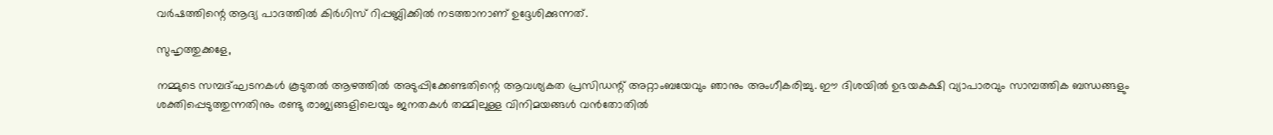വര്‍ഷത്തിന്റെ ആദ്യ പാദത്തില്‍ കിര്‍ഗിസ് റിപ്പബ്ലിക്കില്‍ നടത്താനാണ് ഉദ്ദേശിക്കുന്നത്.

സുഹൃത്തുക്കളേ,

നമ്മുടെ സമ്പദ്ഘടനകള്‍ കൂടുതല്‍ ആഴത്തില്‍ അടുപ്പിക്കേണ്ടതിന്റെ ആവശ്യകത പ്രസിഡന്റ് അറ്റാംബയേവും ഞാനും അംഗീകരിച്ചു. ഈ ദിശയില്‍ ഉഭയകക്ഷി വ്യാപാരവും സാമ്പത്തിക ബന്ധങ്ങളും ശക്തിപ്പെടുത്തുന്നതിനും രണ്ടു രാജ്യങ്ങളിലെയും ജനതകള്‍ തമ്മിലുള്ള വിനിമയങ്ങള്‍ വന്‍തോതില്‍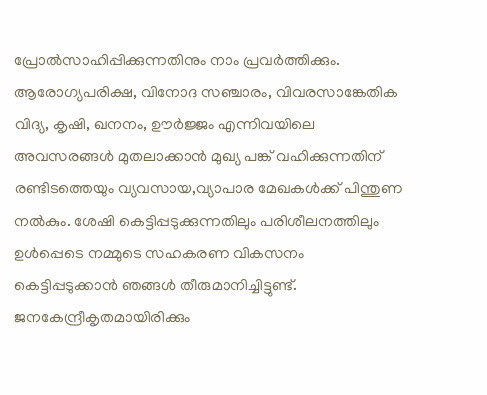പ്രോല്‍സാഹിപ്പിക്കുന്നതിനും നാം പ്രവര്‍ത്തിക്കും. ആരോഗ്യപരിക്ഷ, വിനോദ സഞ്ചാരം, വിവരസാങ്കേതിക വിദ്യ, കൃഷി, ഖനനം, ഊര്‍ജ്ജം എന്നിവയിലെ അവസരങ്ങള്‍ മുതലാക്കാന്‍ മുഖ്യ പങ്ക് വഹിക്കുന്നതിന് രണ്ടിടത്തെയും വ്യവസായ,വ്യാപാര മേഖകള്‍ക്ക് പിന്തുണ നല്‍കും. ശേഷി കെട്ടിപ്പടുക്കുന്നതിലും പരിശീലനത്തിലും ഉള്‍പ്പെടെ നമ്മുടെ സഹകരണ വികസനം കെട്ടിപ്പടുക്കാന്‍ ഞങ്ങള്‍ തീരുമാനിച്ചിട്ടുണ്ട്. ജനകേന്ദ്രീകൃതമായിരിക്കും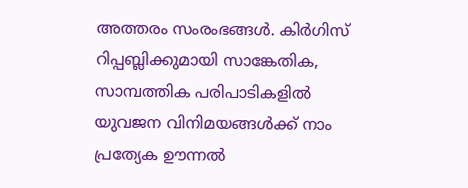അത്തരം സംരംഭങ്ങള്‍. കിര്‍ഗിസ് റിപ്പബ്ലിക്കുമായി സാങ്കേതിക, സാമ്പത്തിക പരിപാടികളില്‍ യുവജന വിനിമയങ്ങള്‍ക്ക് നാം പ്രത്യേക ഊന്നല്‍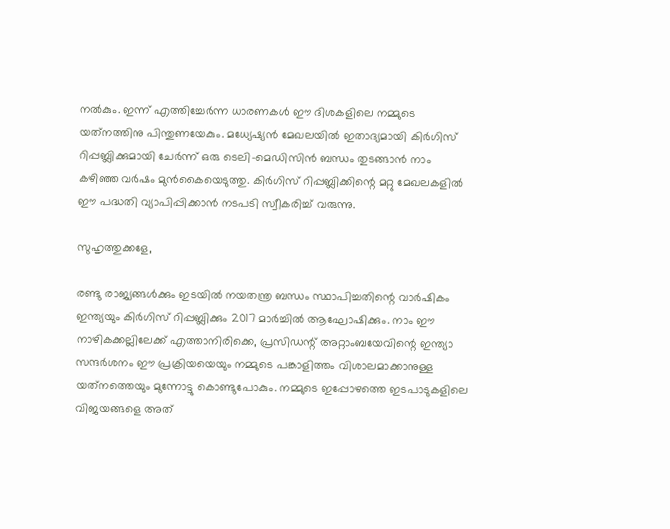നല്‍കും. ഇന്ന് എത്തിച്ചേര്‍ന്ന ധാരണകള്‍ ഈ ദിശകളിലെ നമ്മുടെ യത്‌നത്തിനു പിന്തുണയേകും. മധ്യേഷ്യന്‍ മേഖലയില്‍ ഇതാദ്യമായി കിര്‍ഗിസ് റിപ്പബ്ലിക്കുമായി ചേര്‍ന്ന് ഒരു ടെലി-മെഡിസിന്‍ ബന്ധം തുടങ്ങാന്‍ നാം കഴിഞ്ഞ വര്‍ഷം മുന്‍കൈയെടുത്തു. കിര്‍ഗിസ് റിപ്പബ്ലിക്കിന്റെ മറ്റു മേഖലകളില്‍ ഈ പദ്ധതി വ്യാപിപ്പിക്കാന്‍ നടപടി സ്വീകരിച്ച് വരുന്നു.

സുഹൃത്തുക്കളേ,

രണ്ടു രാജ്യങ്ങള്‍ക്കും ഇടയില്‍ നയതന്ത്ര ബന്ധം സ്ഥാപിച്ചതിന്റെ വാര്‍ഷികം ഇന്ത്യയും കിര്‍ഗിസ് റിപ്പബ്ലിക്കും 2017 മാര്‍ച്ചില്‍ ആഘോഷിക്കും. നാം ഈ നാഴികക്കല്ലിലേക്ക് എത്താനിരിക്കെ, പ്രസിഡന്റ് അറ്റാംബയേവിന്റെ ഇന്ത്യാ സന്ദര്‍ശനം ഈ പ്രക്രിയയെയും നമ്മുടെ പങ്കാളിത്തം വിശാലമാക്കാനുള്ള യത്‌നത്തെയും മുന്നോട്ടു കൊണ്ടുപോകും. നമ്മുടെ ഇപ്പോഴത്തെ ഇടപാടുകളിലെ വിജയങ്ങളെ അത്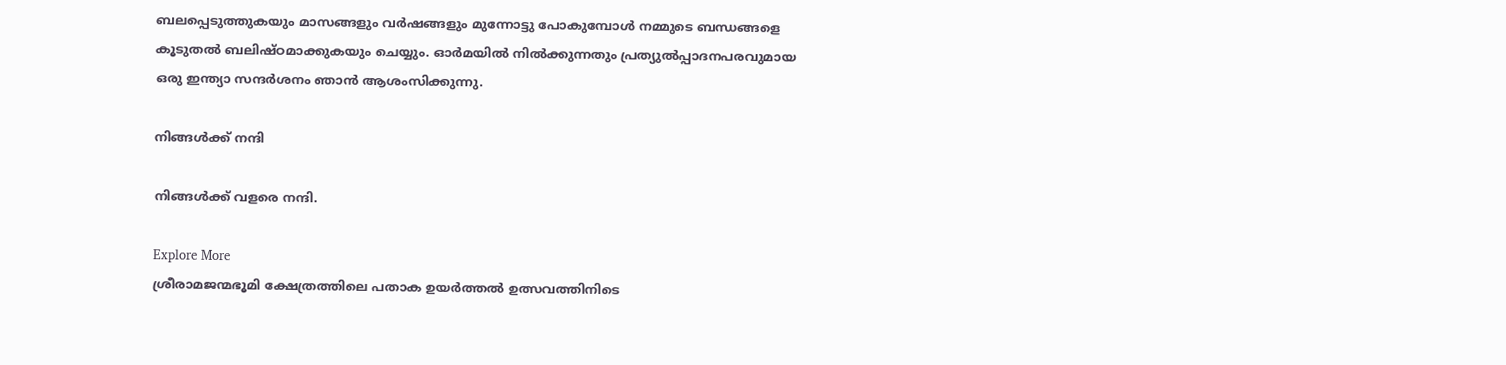ബലപ്പെടുത്തുകയും മാസങ്ങളും വര്‍ഷങ്ങളും മുന്നോട്ടു പോകുമ്പോള്‍ നമ്മുടെ ബന്ധങ്ങളെ കൂടുതല്‍ ബലിഷ്ഠമാക്കുകയും ചെയ്യും. ഓര്‍മയില്‍ നില്‍ക്കുന്നതും പ്രത്യുല്‍പ്പാദനപരവുമായ ഒരു ഇന്ത്യാ സന്ദര്‍ശനം ഞാന്‍ ആശംസിക്കുന്നു.

നിങ്ങള്‍ക്ക് നന്ദി

നിങ്ങള്‍ക്ക് വളരെ നന്ദി.

Explore More
ശ്രീരാമജന്മഭൂമി ക്ഷേത്രത്തിലെ പതാക ഉയർത്തൽ ഉത്സവത്തിനിടെ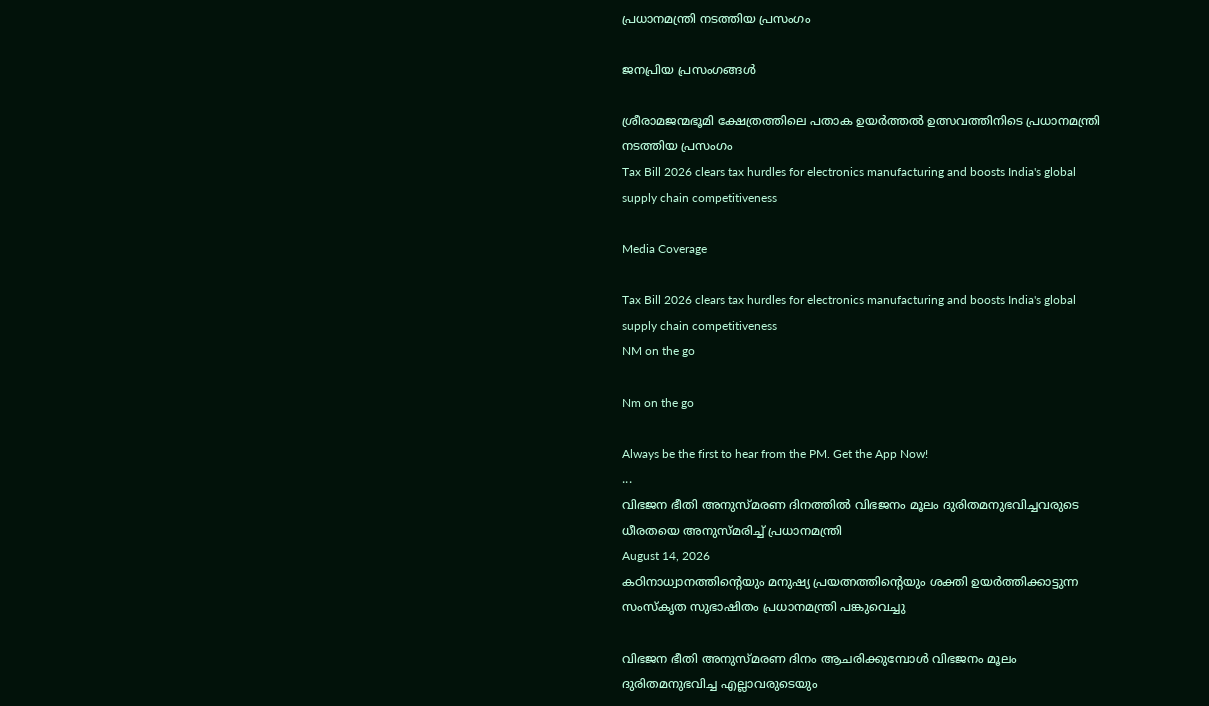പ്രധാനമന്ത്രി നടത്തിയ പ്രസംഗം

ജനപ്രിയ പ്രസംഗങ്ങൾ

ശ്രീരാമജന്മഭൂമി ക്ഷേത്രത്തിലെ പതാക ഉയർത്തൽ ഉത്സവത്തിനിടെ പ്രധാനമന്ത്രി നടത്തിയ പ്രസംഗം
Tax Bill 2026 clears tax hurdles for electronics manufacturing and boosts India's global supply chain competitiveness

Media Coverage

Tax Bill 2026 clears tax hurdles for electronics manufacturing and boosts India's global supply chain competitiveness
NM on the go

Nm on the go

Always be the first to hear from the PM. Get the App Now!
...
വിഭജന ഭീതി അനുസ്മരണ ദിനത്തിൽ വിഭജനം മൂലം ദുരിതമനുഭവിച്ചവരുടെ ധീരതയെ അനുസ്മരിച്ച് പ്രധാനമന്ത്രി
August 14, 2026
കഠിനാധ്വാനത്തിന്റെയും മനുഷ്യ പ്രയത്നത്തിന്റെയും ശക്തി ഉയർത്തിക്കാട്ടുന്ന സംസ്‌കൃത സുഭാഷിതം പ്രധാനമന്ത്രി പങ്കുവെച്ചു

വിഭജന ഭീതി അനുസ്മരണ ദിനം ആചരിക്കുമ്പോൾ വിഭജനം മൂലം ദുരിതമനുഭവിച്ച എല്ലാവരുടെയും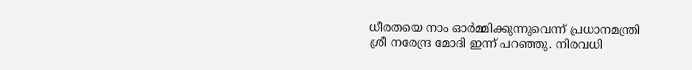ധീരതയെ നാം ഓർമ്മിക്കുന്നുവെന്ന് പ്രധാനമന്ത്രി ശ്രീ നരേന്ദ്ര മോദി ഇന്ന് പറഞ്ഞു. നിരവധി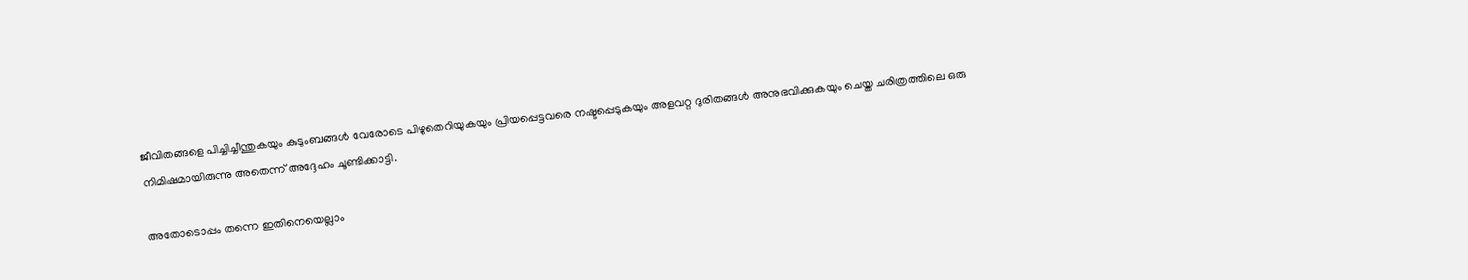ജീവിതങ്ങളെ പിച്ചിച്ചീന്തുകയും കുടുംബങ്ങൾ വേരോടെ പിഴുതെറിയുകയും പ്രിയപ്പെട്ടവരെ നഷ്ടപ്പെടുകയും അളവറ്റ ദുരിതങ്ങൾ അനുഭവിക്കുകയും ചെയ്ത ചരിത്രത്തിലെ ഒരു നിമിഷമായിരുന്നു അതെന്ന് അദ്ദേഹം ചൂണ്ടിക്കാട്ടി.

അതോടൊപ്പം തന്നെ ഇതിനെയെല്ലാം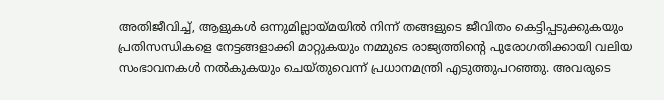അതിജീവിച്ച്, ആളുകൾ ഒന്നുമില്ലായ്മയിൽ നിന്ന് തങ്ങളുടെ ജീവിതം കെട്ടിപ്പടുക്കുകയും പ്രതിസന്ധികളെ നേട്ടങ്ങളാക്കി മാറ്റുകയും നമ്മുടെ രാജ്യത്തിന്റെ പുരോഗതിക്കായി വലിയ സംഭാവനകൾ നൽകുകയും ചെയ്തുവെന്ന് പ്രധാനമന്ത്രി എടുത്തുപറഞ്ഞു. അവരുടെ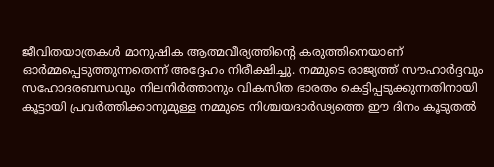ജീവിതയാത്രകൾ മാനുഷിക ആത്മവീര്യത്തിന്റെ കരുത്തിനെയാണ് ഓർമ്മപ്പെടുത്തുന്നതെന്ന് അദ്ദേഹം നിരീക്ഷിച്ചു. നമ്മുടെ രാജ്യത്ത് സൗഹാർദ്ദവും സഹോദരബന്ധവും നിലനിർത്താനും വികസിത ഭാരതം കെട്ടിപ്പടുക്കുന്നതിനായി കൂട്ടായി പ്രവർത്തിക്കാനുമുള്ള നമ്മുടെ നിശ്ചയദാർഢ്യത്തെ ഈ ദിനം കൂടുതൽ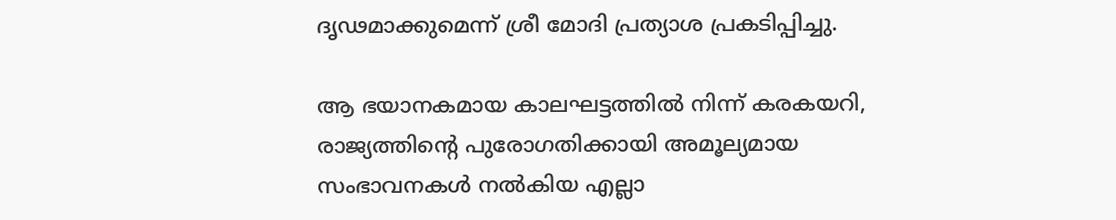ദൃഢമാക്കുമെന്ന് ശ്രീ മോദി പ്രത്യാശ പ്രകടിപ്പിച്ചു.

ആ ഭയാനകമായ കാലഘട്ടത്തിൽ നിന്ന് കരകയറി, രാജ്യത്തിന്റെ പുരോഗതിക്കായി അമൂല്യമായ സംഭാവനകൾ നൽകിയ എല്ലാ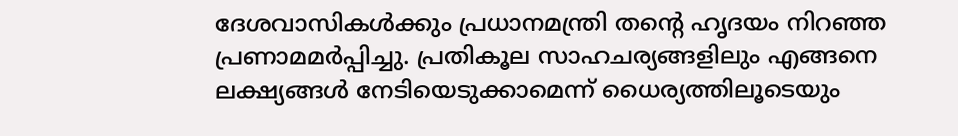ദേശവാസികൾക്കും പ്രധാനമന്ത്രി തന്റെ ഹൃദയം നിറഞ്ഞ പ്രണാമമർപ്പിച്ചു. പ്രതികൂല സാഹചര്യങ്ങളിലും എങ്ങനെ ലക്ഷ്യങ്ങൾ നേടിയെടുക്കാമെന്ന് ധൈര്യത്തിലൂടെയും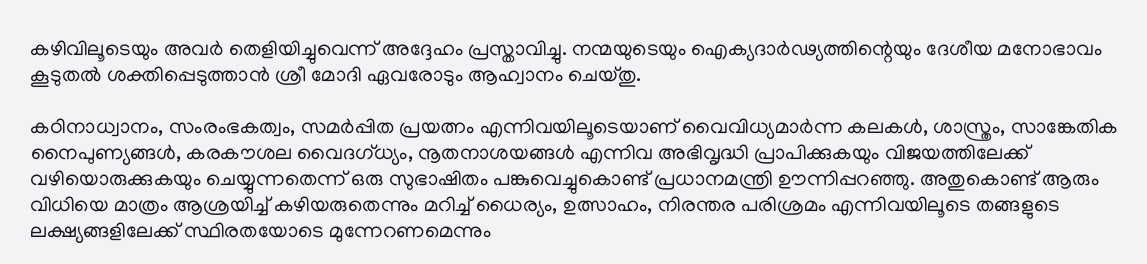കഴിവിലൂടെയും അവർ തെളിയിച്ചുവെന്ന് അദ്ദേഹം പ്രസ്താവിച്ചു. നന്മയുടെയും ഐക്യദാർഢ്യത്തിന്റെയും ദേശീയ മനോഭാവം കൂടുതൽ ശക്തിപ്പെടുത്താൻ ശ്രീ മോദി ഏവരോടും ആഹ്വാനം ചെയ്തു.

കഠിനാധ്വാനം, സംരംഭകത്വം, സമർപ്പിത പ്രയത്നം എന്നിവയിലൂടെയാണ് വൈവിധ്യമാർന്ന കലകൾ, ശാസ്ത്രം, സാങ്കേതിക നൈപുണ്യങ്ങൾ, കരകൗശല വൈദഗ്ധ്യം, നൂതനാശയങ്ങൾ എന്നിവ അഭിവൃദ്ധി പ്രാപിക്കുകയും വിജയത്തിലേക്ക് വഴിയൊരുക്കുകയും ചെയ്യുന്നതെന്ന് ഒരു സുഭാഷിതം പങ്കുവെച്ചുകൊണ്ട് പ്രധാനമന്ത്രി ഊന്നിപ്പറഞ്ഞു. അതുകൊണ്ട് ആരും വിധിയെ മാത്രം ആശ്രയിച്ച് കഴിയരുതെന്നും മറിച്ച് ധൈര്യം, ഉത്സാഹം, നിരന്തര പരിശ്രമം എന്നിവയിലൂടെ തങ്ങളുടെ ലക്ഷ്യങ്ങളിലേക്ക് സ്ഥിരതയോടെ മുന്നേറണമെന്നും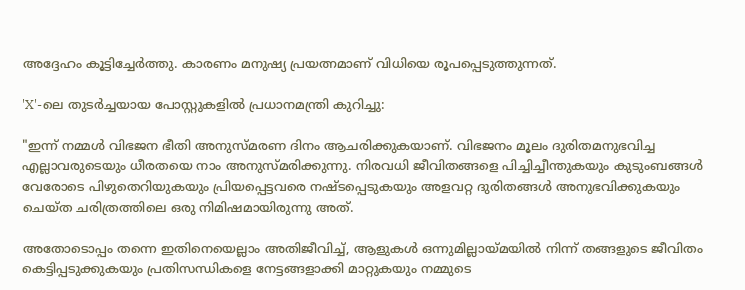അദ്ദേഹം കൂട്ടിച്ചേർത്തു. കാരണം മനുഷ്യ പ്രയത്നമാണ് വിധിയെ രൂപപ്പെടുത്തുന്നത്.

'X'-ലെ തുടർച്ചയായ പോസ്റ്റുകളിൽ പ്രധാനമന്ത്രി കുറിച്ചു:

"ഇന്ന് നമ്മൾ വിഭജന ഭീതി അനുസ്മരണ ദിനം ആചരിക്കുകയാണ്. വിഭജനം മൂലം ദുരിതമനുഭവിച്ച എല്ലാവരുടെയും ധീരതയെ നാം അനുസ്മരിക്കുന്നു. നിരവധി ജീവിതങ്ങളെ പിച്ചിച്ചീന്തുകയും കുടുംബങ്ങൾ വേരോടെ പിഴുതെറിയുകയും പ്രിയപ്പെട്ടവരെ നഷ്ടപ്പെടുകയും അളവറ്റ ദുരിതങ്ങൾ അനുഭവിക്കുകയും ചെയ്ത ചരിത്രത്തിലെ ഒരു നിമിഷമായിരുന്നു അത്.

അതോടൊപ്പം തന്നെ ഇതിനെയെല്ലാം അതിജീവിച്ച്, ആളുകൾ ഒന്നുമില്ലായ്മയിൽ നിന്ന് തങ്ങളുടെ ജീവിതം കെട്ടിപ്പടുക്കുകയും പ്രതിസന്ധികളെ നേട്ടങ്ങളാക്കി മാറ്റുകയും നമ്മുടെ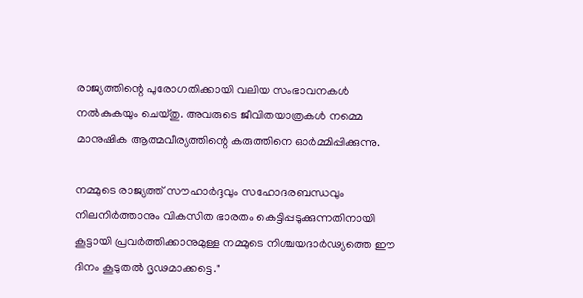രാജ്യത്തിന്റെ പുരോഗതിക്കായി വലിയ സംഭാവനകൾ നൽകുകയും ചെയ്തു. അവരുടെ ജീവിതയാത്രകൾ നമ്മെ മാനുഷിക ആത്മവീര്യത്തിന്റെ കരുത്തിനെ ഓർമ്മിപ്പിക്കുന്നു.

നമ്മുടെ രാജ്യത്ത് സൗഹാർദ്ദവും സഹോദരബന്ധവും നിലനിർത്താനും വികസിത ഭാരതം കെട്ടിപ്പടുക്കുന്നതിനായി കൂട്ടായി പ്രവർത്തിക്കാനുമുള്ള നമ്മുടെ നിശ്ചയദാർഢ്യത്തെ ഈ ദിനം കൂടുതൽ ദൃഢമാക്കട്ടെ."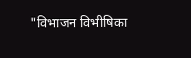"विभाजन विभीषिका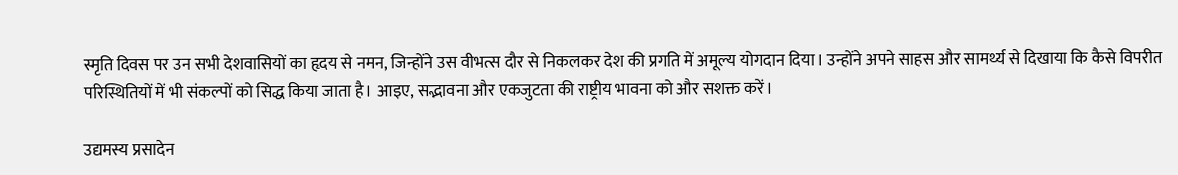स्मृति दिवस पर उन सभी देशवासियों का हृदय से नमन, जिन्होंने उस वीभत्स दौर से निकलकर देश की प्रगति में अमूल्य योगदान दिया। उन्होंने अपने साहस और सामर्थ्य से दिखाया कि कैसे विपरीत परिस्थितियों में भी संकल्पों को सिद्ध किया जाता है। आइए, सद्भावना और एकजुटता की राष्ट्रीय भावना को और सशक्त करें।

उद्यमस्य प्रसादेन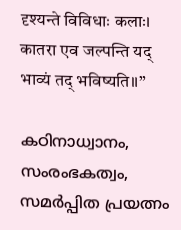दृश्यन्ते विविधाः कलाः।
कातरा एव जल्पन्ति यद् भाव्यं तद् भविष्यति॥”

കഠിനാധ്വാനം, സംരംഭകത്വം, സമർപ്പിത പ്രയത്നം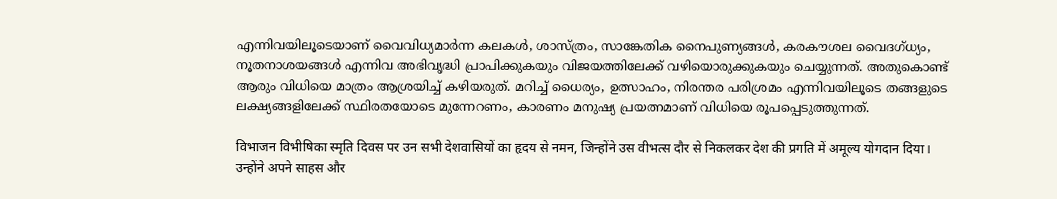എന്നിവയിലൂടെയാണ് വൈവിധ്യമാർന്ന കലകൾ, ശാസ്ത്രം, സാങ്കേതിക നൈപുണ്യങ്ങൾ, കരകൗശല വൈദഗ്ധ്യം, നൂതനാശയങ്ങൾ എന്നിവ അഭിവൃദ്ധി പ്രാപിക്കുകയും വിജയത്തിലേക്ക് വഴിയൊരുക്കുകയും ചെയ്യുന്നത്. അതുകൊണ്ട് ആരും വിധിയെ മാത്രം ആശ്രയിച്ച് കഴിയരുത്. മറിച്ച് ധൈര്യം, ഉത്സാഹം, നിരന്തര പരിശ്രമം എന്നിവയിലൂടെ തങ്ങളുടെ ലക്ഷ്യങ്ങളിലേക്ക് സ്ഥിരതയോടെ മുന്നേറണം, കാരണം മനുഷ്യ പ്രയത്നമാണ് വിധിയെ രൂപപ്പെടുത്തുന്നത്.

विभाजन विभीषिका स्मृति दिवस पर उन सभी देशवासियों का हृदय से नमन, जिन्होंने उस वीभत्स दौर से निकलकर देश की प्रगति में अमूल्य योगदान दिया। उन्होंने अपने साहस और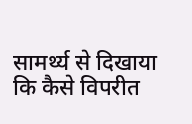सामर्थ्य से दिखाया कि कैसे विपरीत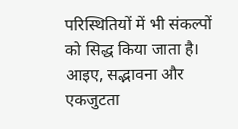परिस्थितियों में भी संकल्पों को सिद्ध किया जाता है। आइए, सद्भावना और एकजुटता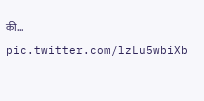की… pic.twitter.com/lzLu5wbiXb